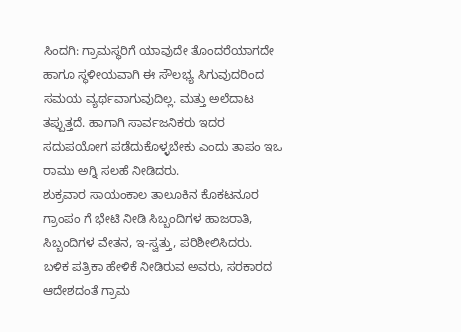ಸಿಂದಗಿ: ಗ್ರಾಮಸ್ಥರಿಗೆ ಯಾವುದೇ ತೊಂದರೆಯಾಗದೇ ಹಾಗೂ ಸ್ಥಳೀಯವಾಗಿ ಈ ಸೌಲಭ್ಯ ಸಿಗುವುದರಿಂದ ಸಮಯ ವ್ಯರ್ಥವಾಗುವುದಿಲ್ಲ. ಮತ್ತು ಅಲೆದಾಟ ತಪ್ಪುತ್ತದೆ. ಹಾಗಾಗಿ ಸಾರ್ವಜನಿಕರು ಇದರ ಸದುಪಯೋಗ ಪಡೆದುಕೊಳ್ಳಬೇಕು ಎಂದು ತಾಪಂ ಇಒ ರಾಮು ಅಗ್ನಿ ಸಲಹೆ ನೀಡಿದರು.
ಶುಕ್ರವಾರ ಸಾಯಂಕಾಲ ತಾಲೂಕಿನ ಕೊಕಟನೂರ ಗ್ರಾಂಪಂ ಗೆ ಭೇಟಿ ನೀಡಿ ಸಿಬ್ಬಂದಿಗಳ ಹಾಜರಾತಿ, ಸಿಬ್ಬಂದಿಗಳ ವೇತನ, ಇ-ಸ್ವತ್ತು, ಪರಿಶೀಲಿಸಿದರು.
ಬಳಿಕ ಪತ್ರಿಕಾ ಹೇಳಿಕೆ ನೀಡಿರುವ ಅವರು, ಸರಕಾರದ ಆದೇಶದಂತೆ ಗ್ರಾಮ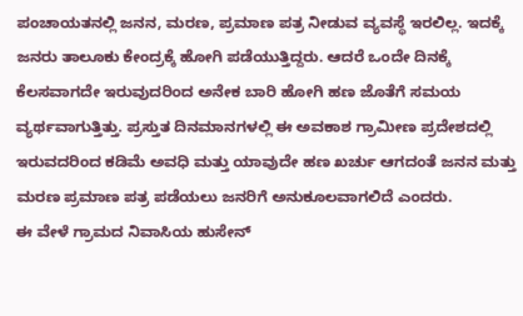ಪಂಚಾಯತನಲ್ಲಿ ಜನನ, ಮರಣ, ಪ್ರಮಾಣ ಪತ್ರ ನೀಡುವ ವ್ಯವಸ್ಥೆ ಇರಲಿಲ್ಲ. ಇದಕ್ಕೆ ಜನರು ತಾಲೂಕು ಕೇಂದ್ರಕ್ಕೆ ಹೋಗಿ ಪಡೆಯುತ್ತಿದ್ದರು. ಆದರೆ ಒಂದೇ ದಿನಕ್ಕೆ ಕೆಲಸವಾಗದೇ ಇರುವುದರಿಂದ ಅನೇಕ ಬಾರಿ ಹೋಗಿ ಹಣ ಜೊತೆಗೆ ಸಮಯ ವ್ಯರ್ಥವಾಗುತ್ತಿತ್ತು. ಪ್ರಸ್ತುತ ದಿನಮಾನಗಳಲ್ಲಿ ಈ ಅವಕಾಶ ಗ್ರಾಮೀಣ ಪ್ರದೇಶದಲ್ಲಿ ಇರುವದರಿಂದ ಕಡಿಮೆ ಅವಧಿ ಮತ್ತು ಯಾವುದೇ ಹಣ ಖರ್ಚು ಆಗದಂತೆ ಜನನ ಮತ್ತು ಮರಣ ಪ್ರಮಾಣ ಪತ್ರ ಪಡೆಯಲು ಜನರಿಗೆ ಅನುಕೂಲವಾಗಲಿದೆ ಎಂದರು.
ಈ ವೇಳೆ ಗ್ರಾಮದ ನಿವಾಸಿಯ ಹುಸೇನ್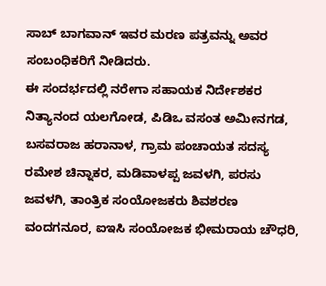ಸಾಬ್ ಬಾಗವಾನ್ ಇವರ ಮರಣ ಪತ್ರವನ್ನು ಅವರ ಸಂಬಂಧಿಕರಿಗೆ ನೀಡಿದರು.
ಈ ಸಂದರ್ಭದಲ್ಲಿ ನರೇಗಾ ಸಹಾಯಕ ನಿರ್ದೇಶಕರ ನಿತ್ಯಾನಂದ ಯಲಗೋಡ, ಪಿಡಿಒ ವಸಂತ ಅಮೀನಗಡ, ಬಸವರಾಜ ಹರಾನಾಳ, ಗ್ರಾಮ ಪಂಚಾಯತ ಸದಸ್ಯ ರಮೇಶ ಚಿನ್ನಾಕರ, ಮಡಿವಾಳಪ್ಪ ಜವಳಗಿ, ಪರಸು ಜವಳಗಿ, ತಾಂತ್ರಿಕ ಸಂಯೋಜಕರು ಶಿವಶರಣ ವಂದಗನೂರ, ಐಇಸಿ ಸಂಯೋಜಕ ಭೀಮರಾಯ ಚೌಧರಿ,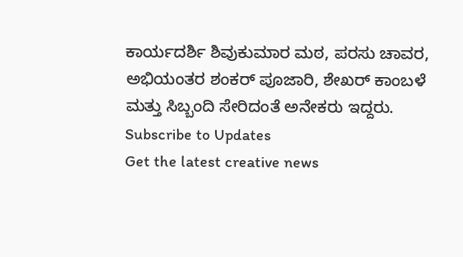ಕಾರ್ಯದರ್ಶಿ ಶಿವುಕುಮಾರ ಮಠ, ಪರಸು ಚಾವರ, ಅಭಿಯಂತರ ಶಂಕರ್ ಪೂಜಾರಿ, ಶೇಖರ್ ಕಾಂಬಳೆ ಮತ್ತು ಸಿಬ್ಬಂದಿ ಸೇರಿದಂತೆ ಅನೇಕರು ಇದ್ದರು.
Subscribe to Updates
Get the latest creative news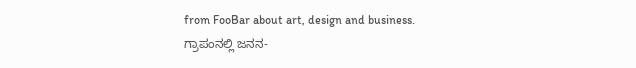from FooBar about art, design and business.
ಗ್ರಾಪಂನಲ್ಲಿ ಜನನ-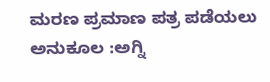ಮರಣ ಪ್ರಮಾಣ ಪತ್ರ ಪಡೆಯಲು ಅನುಕೂಲ :ಅಗ್ನಿ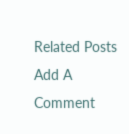Related Posts
Add A Comment